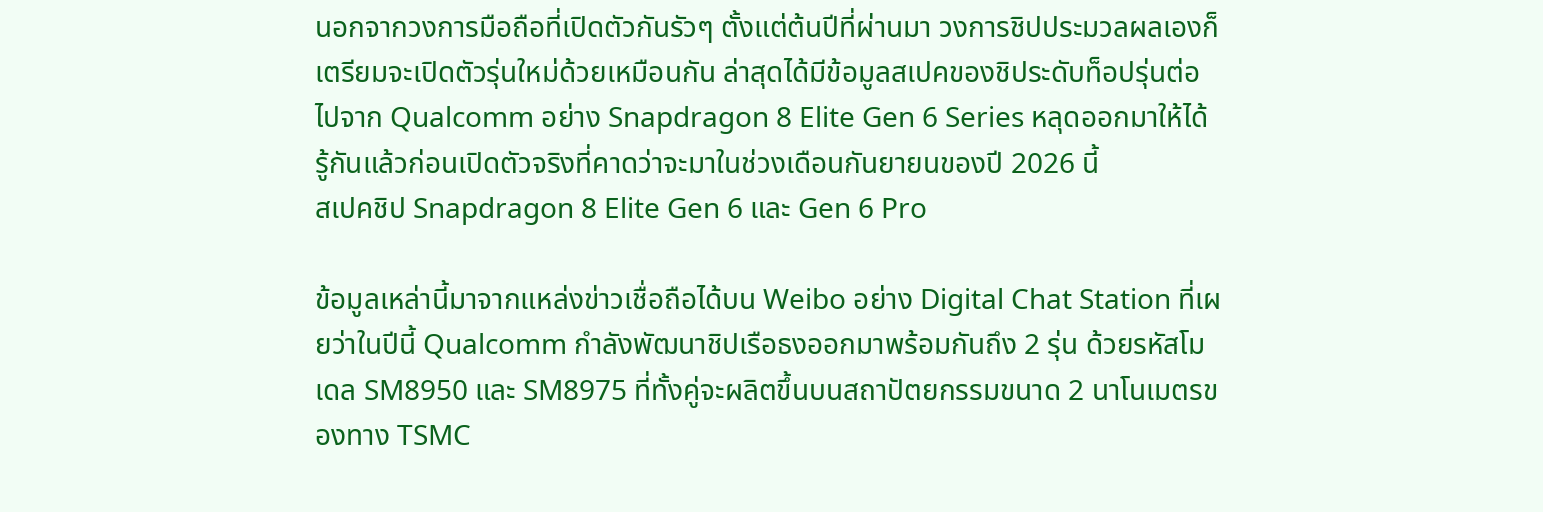นอกจากวงการมือถือที่เปิดตัวกันรัวๆ ตั้งแต่ต้นปีที่ผ่านมา วงการชิปประมวลผลเองก็เตรียมจะเปิดตัวรุ่นใหม่ด้วยเหมือนกัน ล่าสุดได้มีข้อมูลสเปคของชิประดับท็อปรุ่นต่อไปจาก Qualcomm อย่าง Snapdragon 8 Elite Gen 6 Series หลุดออกมาให้ได้รู้กันแล้วก่อนเปิดตัวจริงที่คาดว่าจะมาในช่วงเดือนกันยายนของปี 2026 นี้
สเปคชิป Snapdragon 8 Elite Gen 6 และ Gen 6 Pro

ข้อมูลเหล่านี้มาจากแหล่งข่าวเชื่อถือได้บน Weibo อย่าง Digital Chat Station ที่เผยว่าในปีนี้ Qualcomm กำลังพัฒนาชิปเรือธงออกมาพร้อมกันถึง 2 รุ่น ด้วยรหัสโมเดล SM8950 และ SM8975 ที่ทั้งคู่จะผลิตขึ้นบนสถาปัตยกรรมขนาด 2 นาโนเมตรของทาง TSMC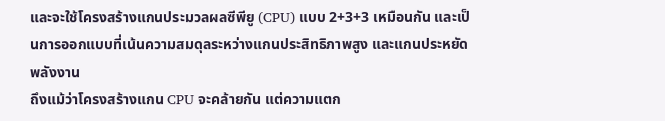และจะใช้โครงสร้างแกนประมวลผลซีพียู (CPU) แบบ 2+3+3 เหมือนกัน และเป็นการออกแบบที่เน้นความสมดุลระหว่างแกนประสิทธิภาพสูง และแกนประหยัดพลังงาน
ถึงแม้ว่าโครงสร้างแกน CPU จะคล้ายกัน แต่ความแตก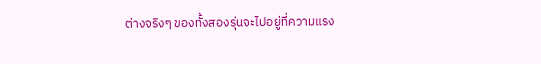ต่างจริงๆ ของทั้งสองรุ่นจะไปอยู่ที่ความแรง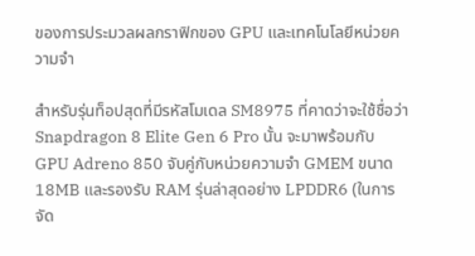ของการประมวลผลกราฟิกของ GPU และเทคโนโลยีหน่วยความจำ

สำหรับรุ่นท็อปสุดที่มีรหัสโมเดล SM8975 ที่คาดว่าจะใช้ชื่อว่า Snapdragon 8 Elite Gen 6 Pro นั้น จะมาพร้อมกับ GPU Adreno 850 จับคู่กับหน่วยความจำ GMEM ขนาด 18MB และรองรับ RAM รุ่นล่าสุดอย่าง LPDDR6 (ในการจัด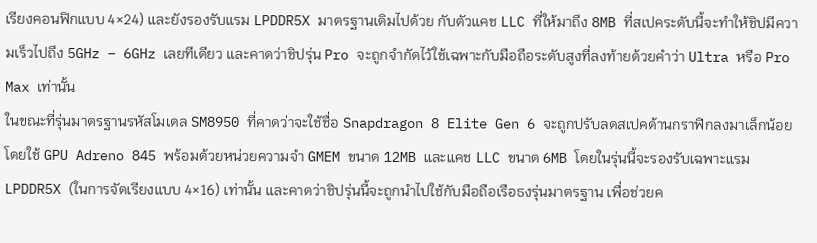เรียงคอนฟิกแบบ 4×24) และยังรองรับแรม LPDDR5X มาตรฐานเดิมไปด้วย กับตัวแคช LLC ที่ให้มาถึง 8MB ที่สเปคระดับนี้จะทำให้ชิปมีความเร็วไปถึง 5GHz – 6GHz เลยทีเดียว และคาดว่าชิปรุ่น Pro จะถูกจำกัดไว้ใช้เฉพาะกับมือถือระดับสูงที่ลงท้ายด้วยคำว่า Ultra หรือ Pro Max เท่านั้น
ในขณะที่รุ่นมาตรฐานรหัสโมเดล SM8950 ที่คาดว่าจะใช้ชื่อ Snapdragon 8 Elite Gen 6 จะถูกปรับลดสเปคด้านกราฟิกลงมาเล็กน้อย โดยใช้ GPU Adreno 845 พร้อมด้วยหน่วยความจำ GMEM ขนาด 12MB และแคช LLC ขนาด 6MB โดยในรุ่นนี้จะรองรับเฉพาะแรม LPDDR5X (ในการจัดเรียงแบบ 4×16) เท่านั้น และคาดว่าชิปรุ่นนี้จะถูกนำไปใช้กับมือถือเรือธงรุ่นมาตรฐาน เพื่อช่วยค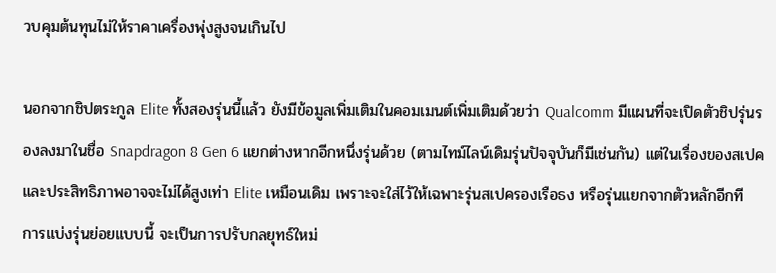วบคุมต้นทุนไม่ให้ราคาเครื่องพุ่งสูงจนเกินไป

นอกจากชิปตระกูล Elite ทั้งสองรุ่นนี้แล้ว ยังมีข้อมูลเพิ่มเติมในคอมเมนต์เพิ่มเติมด้วยว่า Qualcomm มีแผนที่จะเปิดตัวชิปรุ่นรองลงมาในชื่อ Snapdragon 8 Gen 6 แยกต่างหากอีกหนึ่งรุ่นด้วย (ตามไทม์ไลน์เดิมรุ่นปัจจุบันก็มีเช่นกัน) แต่ในเรื่องของสเปค และประสิทธิภาพอาจจะไม่ได้สูงเท่า Elite เหมือนเดิม เพราะจะใส่ไว้ให้เฉพาะรุ่นสเปครองเรือธง หรือรุ่นแยกจากตัวหลักอีกที
การแบ่งรุ่นย่อยแบบนี้ จะเป็นการปรับกลยุทธ์ใหม่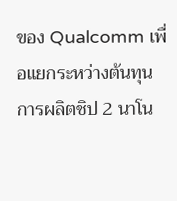ของ Qualcomm เพื่อแยกระหว่างต้นทุนการผลิตชิป 2 นาโน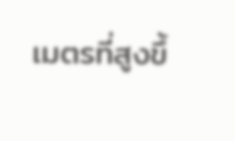เมตรที่สูงขึ้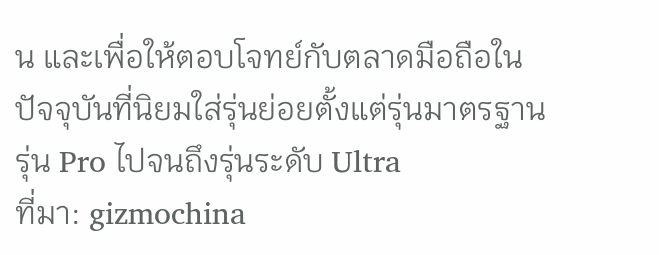น และเพื่อให้ตอบโจทย์กับตลาดมือถือในปัจจุบันที่นิยมใส่รุ่นย่อยตั้งแต่รุ่นมาตรฐาน รุ่น Pro ไปจนถึงรุ่นระดับ Ultra
ที่มา: gizmochina